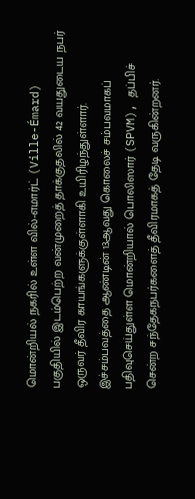மொன்றியல் நகரில் உள்ள வில்-எமார்ட் (Ville-Émard) பகுதியில் இடம்பெற்ற வன்முறைத் தாக்குதலில் 42 வயதுடைய நபர் ஒருவர் தீவிர காயங்களுக்குள்ளாகி உயிரிழந்துள்ளார்.
இச்சம்பவத்தை ஆண்டின் 13ஆவது கொலைச் சம்பவமாகப் பதிவுசெய்துள்ள மொன்றியால் பொலிஸார் (SPVM), தப்பிச் சென்ற சந்தேகநபர்களைத் தீவிரமாகத் தேடி வருகின்றனர்.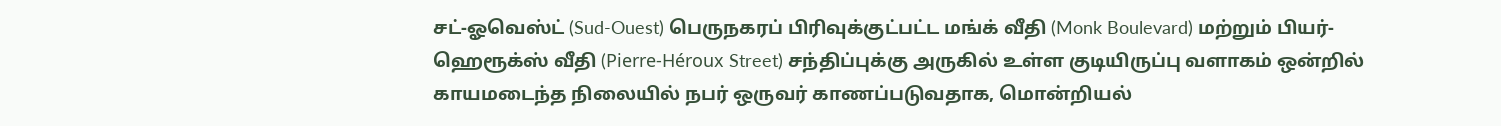சட்-ஓவெஸ்ட் (Sud-Ouest) பெருநகரப் பிரிவுக்குட்பட்ட மங்க் வீதி (Monk Boulevard) மற்றும் பியர்-ஹெரூக்ஸ் வீதி (Pierre-Héroux Street) சந்திப்புக்கு அருகில் உள்ள குடியிருப்பு வளாகம் ஒன்றில் காயமடைந்த நிலையில் நபர் ஒருவர் காணப்படுவதாக, மொன்றியல்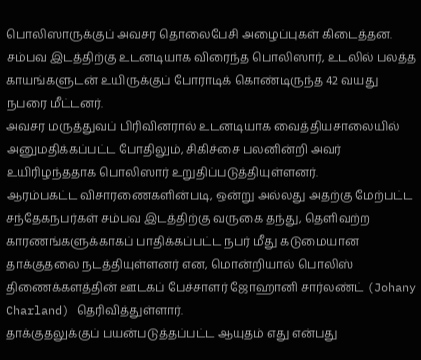பொலிஸாருக்குப் அவசர தொலைபேசி அழைப்புகள் கிடைத்தன.
சம்பவ இடத்திற்கு உடனடியாக விரைந்த பொலிஸார், உடலில் பலத்த காயங்களுடன் உயிருக்குப் போராடிக் கொண்டிருந்த 42 வயது நபரை மீட்டனர்.
அவசர மருத்துவப் பிரிவினரால் உடனடியாக வைத்தியசாலையில் அனுமதிக்கப்பட்ட போதிலும், சிகிச்சை பலனின்றி அவர் உயிரிழந்ததாக பொலிஸார் உறுதிப்படுத்தியுள்ளனர்.
ஆரம்பகட்ட விசாரணைகளின்படி, ஒன்று அல்லது அதற்கு மேற்பட்ட சந்தேகநபர்கள் சம்பவ இடத்திற்கு வருகை தந்து, தெளிவற்ற காரணங்களுக்காகப் பாதிக்கப்பட்ட நபர் மீது கடுமையான தாக்குதலை நடத்தியுள்ளனர் என, மொன்றியால் பொலிஸ் திணைக்களத்தின் ஊடகப் பேச்சாளர் ஜோஹானி சார்லண்ட் (Johany Charland) தெரிவித்துள்ளார்.
தாக்குதலுக்குப் பயன்படுத்தப்பட்ட ஆயுதம் எது என்பது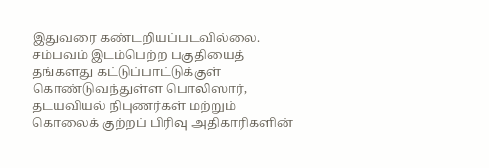இதுவரை கண்டறியப்படவில்லை.
சம்பவம் இடம்பெற்ற பகுதியைத் தங்களது கட்டுப்பாட்டுக்குள் கொண்டுவந்துள்ள பொலிஸார், தடயவியல் நிபுணர்கள் மற்றும் கொலைக் குற்றப் பிரிவு அதிகாரிகளின்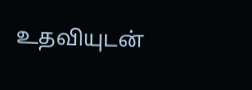உதவியுடன்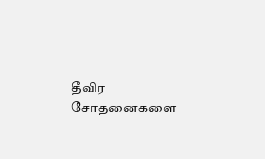தீவிர சோதனைகளை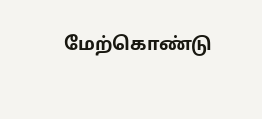மேற்கொண்டு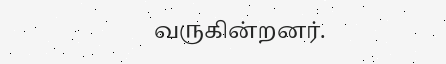வருகின்றனர்.